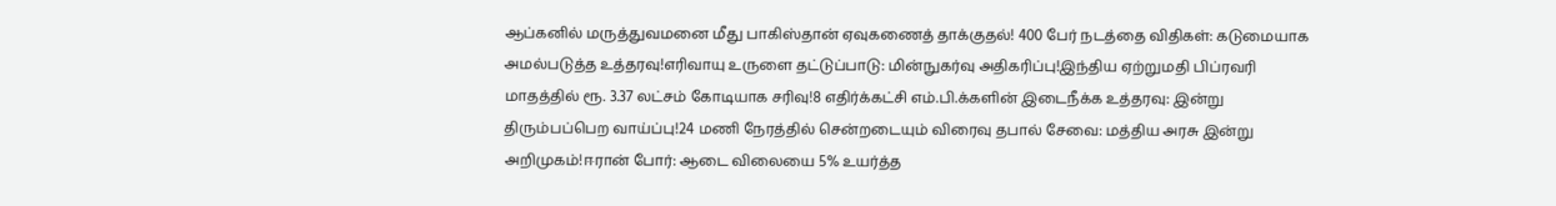ஆப்கனில் மருத்துவமனை மீது பாகிஸ்தான் ஏவுகணைத் தாக்குதல்! 400 பேர் நடத்தை விதிகள்: கடுமையாக அமல்படுத்த உத்தரவு!எரிவாயு உருளை தட்டுப்பாடு: மின்நுகர்வு அதிகரிப்பு!இந்திய ஏற்றுமதி பிப்ரவரி மாதத்தில் ரூ. 3.37 லட்சம் கோடியாக சரிவு!8 எதிர்க்கட்சி எம்.பி.க்களின் இடைநீக்க உத்தரவு: இன்று திரும்பப்பெற வாய்ப்பு!24 மணி நேரத்தில் சென்றடையும் விரைவு தபால் சேவை: மத்திய அரசு இன்று அறிமுகம்!ஈரான் போர்: ஆடை விலையை 5% உயர்த்த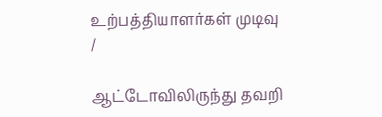உற்பத்தியாளர்கள் முடிவு
/

ஆட்டோவிலிருந்து தவறி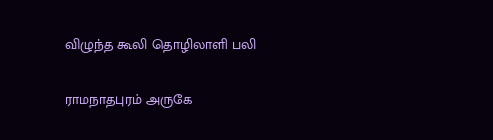விழுந்த கூலி தொழிலாளி பலி

ராமநாதபுரம் அருகே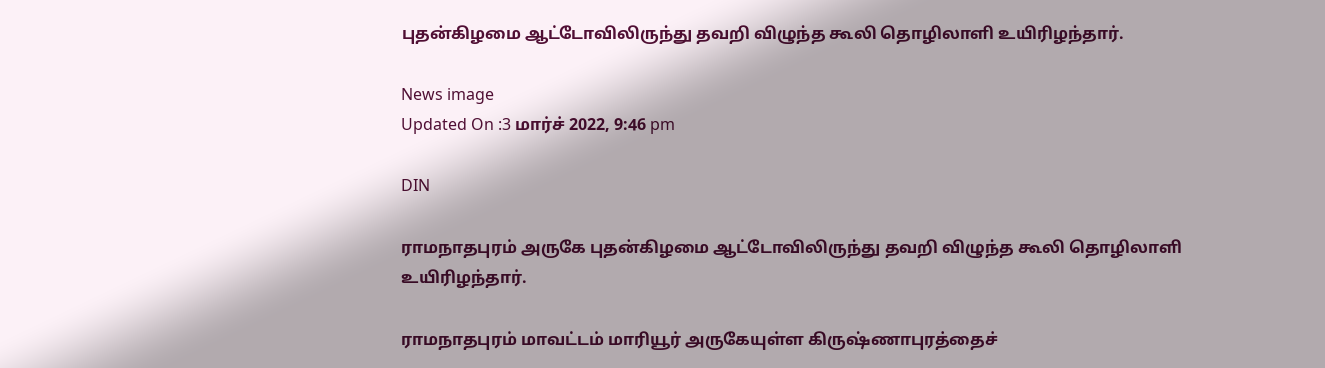புதன்கிழமை ஆட்டோவிலிருந்து தவறி விழுந்த கூலி தொழிலாளி உயிரிழந்தார்.

News image
Updated On :3 மார்ச் 2022, 9:46 pm

DIN

ராமநாதபுரம் அருகே புதன்கிழமை ஆட்டோவிலிருந்து தவறி விழுந்த கூலி தொழிலாளி உயிரிழந்தார்.

ராமநாதபுரம் மாவட்டம் மாரியூர் அருகேயுள்ள கிருஷ்ணாபுரத்தைச்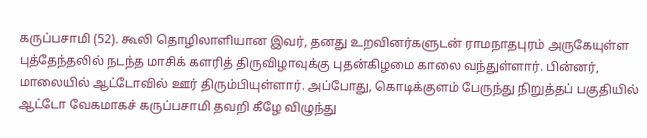கருப்பசாமி (52). கூலி தொழிலாளியான இவர், தனது உறவினர்களுடன் ராமநாதபுரம் அருகேயுள்ள புத்தேந்தலில் நடந்த மாசிக் களரித் திருவிழாவுக்கு புதன்கிழமை காலை வந்துள்ளார். பின்னர், மாலையில் ஆட்டோவில் ஊர் திரும்பியுள்ளார். அப்போது, கொடிக்குளம் பேருந்து நிறுத்தப் பகுதியில் ஆட்டோ வேகமாகச் கருப்பசாமி தவறி கீழே விழுந்து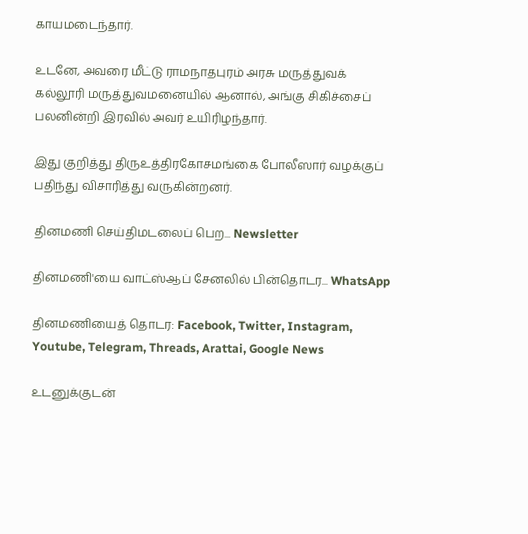காயமடைந்தார்.

உடனே, அவரை மீட்டு ராமநாதபுரம் அரசு மருத்துவக் கல்லூரி மருத்துவமனையில் ஆனால், அங்கு சிகிச்சைப் பலனின்றி இரவில் அவர் உயிரிழந்தார்.

இது குறித்து திருஉத்திரகோசமங்கை போலீஸார் வழக்குப் பதிந்து விசாரித்து வருகின்றனர்.

தினமணி செய்திமடலைப் பெற... Newsletter

தினமணி'யை வாட்ஸ்ஆப் சேனலில் பின்தொடர... WhatsApp

தினமணியைத் தொடர: Facebook, Twitter, Instagram, Youtube, Telegram, Threads, Arattai, Google News

உடனுக்குடன்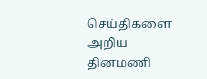செய்திகளை அறிய தினமணி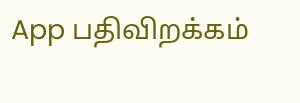App பதிவிறக்கம்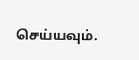செய்யவும்.